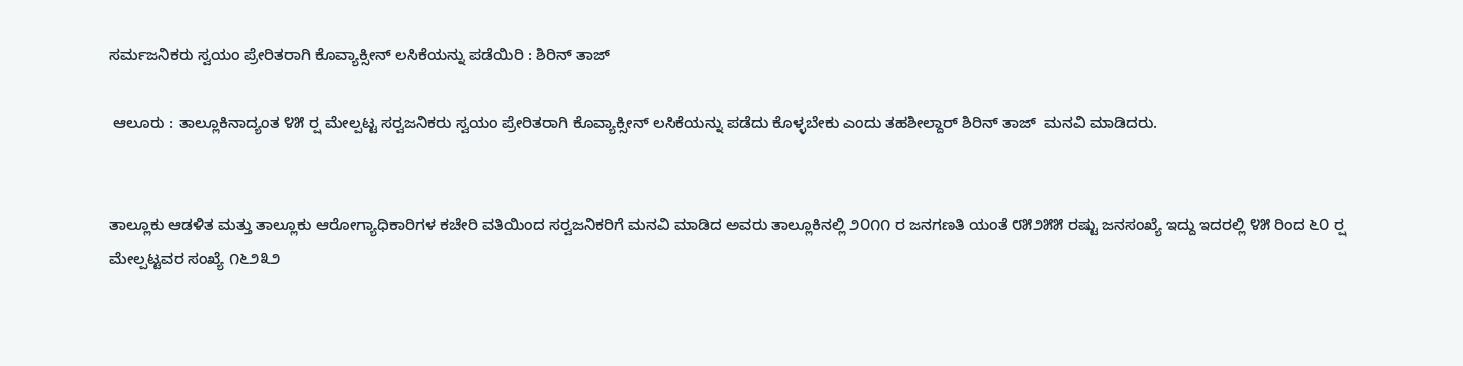ಸರ್ಮಜನಿಕರು ಸ್ವಯಂ ಪ್ರೇರಿತರಾಗಿ ಕೊವ್ಯಾಕ್ಸೀನ್ ಲಸಿಕೆಯನ್ನು ಪಡೆಯಿರಿ : ಶಿರಿನ್ ತಾಜ್

 ಆಲೂರು : ತಾಲ್ಲೂಕಿನಾದ್ಯಂತ ೪೫ ರ‍್ಷ ಮೇಲ್ಪಟ್ಟ ಸರ‍್ವಜನಿಕರು ಸ್ವಯಂ ಪ್ರೇರಿತರಾಗಿ ಕೊವ್ಯಾಕ್ಸೀನ್ ಲಸಿಕೆಯನ್ನು ಪಡೆದು ಕೊಳ್ಳಬೇಕು ಎಂದು ತಹಶೀಲ್ದಾರ್ ಶಿರಿನ್ ತಾಜ್  ಮನವಿ ಮಾಡಿದರು.


ತಾಲ್ಲೂಕು ಆಡಳಿತ ಮತ್ತು ತಾಲ್ಲೂಕು ಆರೋಗ್ಯಾಧಿಕಾರಿಗಳ ಕಚೇರಿ ವತಿಯಿಂದ ಸರ‍್ವಜನಿಕರಿಗೆ ಮನವಿ ಮಾಡಿದ ಅವರು ತಾಲ್ಲೂಕಿನಲ್ಲಿ ೨೦೧೧ ರ ಜನಗಣತಿ ಯಂತೆ ೮೫೨೫೫ ರಷ್ಟು ಜನಸಂಖ್ಯೆ ಇದ್ದು ಇದರಲ್ಲಿ ೪೫ ರಿಂದ ೬೦ ರ‍್ಷ ಮೇಲ್ಪಟ್ಟವರ ಸಂಖ್ಯೆ ೧೬೨೩೨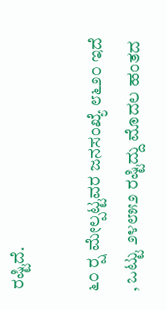ರಷ್ಟಿದೆ.

೬೦ ರ‍್ಷ ಮೇಲ್ಪಟ್ಟವರ ಜನಸಂಖ್ಯೆ ೮೬೨೦ ಇದೆ , ಒಟ್ಟು ೨೪೮೫೨ ರಷ್ಟಿದ್ದು ಮೊದಲ ಹಂತದ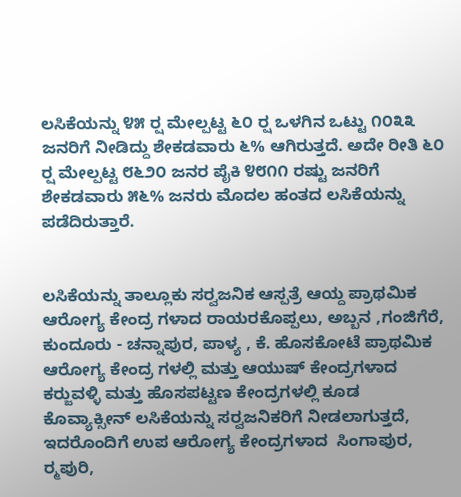ಲಸಿಕೆಯನ್ನು ೪೫ ರ‍್ಷ ಮೇಲ್ಪಟ್ಟ ೬೦ ರ‍್ಷ ಒಳಗಿನ ಒಟ್ಟು ೧೦೩೩ ಜನರಿಗೆ ನೀಡಿದ್ದು ಶೇಕಡವಾರು ೬% ಆಗಿರುತ್ತದೆ. ಅದೇ ರೀತಿ ೬೦ ರ‍್ಷ ಮೇಲ್ಪಟ್ಟ ೮೬೨೦ ಜನರ ಪೈಕಿ ೪೮೧೧ ರಷ್ಟು ಜನರಿಗೆ ಶೇಕಡವಾರು ೫೬% ಜನರು ಮೊದಲ ಹಂತದ ಲಸಿಕೆಯನ್ನು ಪಡೆದಿರುತ್ತಾರೆ.


ಲಸಿಕೆಯನ್ನು ತಾಲ್ಲೂಕು ಸರ‍್ವಜನಿಕ ಆಸ್ಪತ್ರೆ ಆಯ್ದ ಪ್ರಾಥಮಿಕ ಆರೋಗ್ಯ ಕೇಂದ್ರ ಗಳಾದ ರಾಯರಕೊಪ್ಪಲು, ಅಬ್ಬನ ,ಗಂಜಿಗೆರೆ, ಕುಂದೂರು - ಚನ್ನಾಪುರ, ಪಾಳ್ಯ , ಕೆ. ಹೊಸಕೋಟೆ ಪ್ರಾಥಮಿಕ ಆರೋಗ್ಯ ಕೇಂದ್ರ ಗಳಲ್ಲಿ ಮತ್ತು ಆಯುಷ್ ಕೇಂದ್ರಗಳಾದ ಕರ‍್ಜುವಳ್ಳಿ ಮತ್ತು ಹೊಸಪಟ್ಟಣ ಕೇಂದ್ರಗಳಲ್ಲಿ ಕೂಡ ಕೊವ್ಯಾಕ್ಸೀನ್ ಲಸಿಕೆಯನ್ನು ಸರ‍್ವಜನಿಕರಿಗೆ ನೀಡಲಾಗುತ್ತದೆ, ಇದರೊಂದಿಗೆ ಉಪ ಆರೋಗ್ಯ ಕೇಂದ್ರಗಳಾದ  ಸಿಂಗಾಪುರ, ರ‍್ಮಪುರಿ,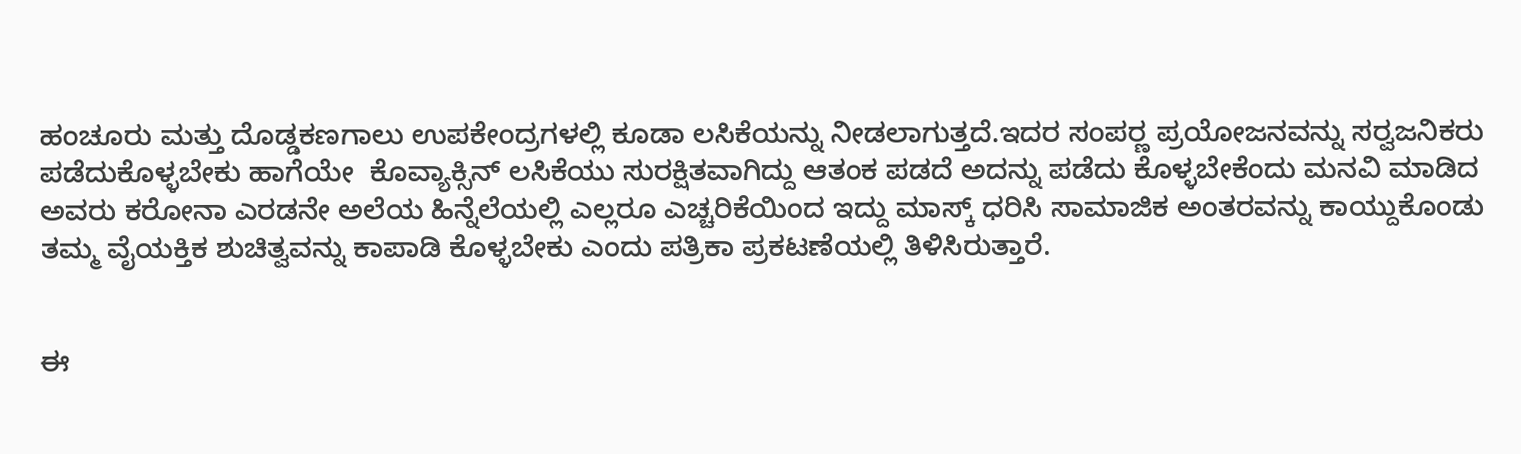ಹಂಚೂರು ಮತ್ತು ದೊಡ್ಡಕಣಗಾಲು ಉಪಕೇಂದ್ರಗಳಲ್ಲಿ ಕೂಡಾ ಲಸಿಕೆಯನ್ನು ನೀಡಲಾಗುತ್ತದೆ.ಇದರ ಸಂಪರ‍್ಣ ಪ್ರಯೋಜನವನ್ನು ಸರ‍್ವಜನಿಕರು ಪಡೆದುಕೊಳ್ಳಬೇಕು ಹಾಗೆಯೇ  ಕೊವ್ಯಾಕ್ಸಿನ್ ಲಸಿಕೆಯು ಸುರಕ್ಷಿತವಾಗಿದ್ದು ಆತಂಕ ಪಡದೆ ಅದನ್ನು ಪಡೆದು ಕೊಳ್ಳಬೇಕೆಂದು ಮನವಿ ಮಾಡಿದ ಅವರು ಕರೋನಾ ಎರಡನೇ ಅಲೆಯ ಹಿನ್ನೆಲೆಯಲ್ಲಿ ಎಲ್ಲರೂ ಎಚ್ಚರಿಕೆಯಿಂದ ಇದ್ದು ಮಾಸ್ಕ್ ಧರಿಸಿ ಸಾಮಾಜಿಕ ಅಂತರವನ್ನು ಕಾಯ್ದುಕೊಂಡು ತಮ್ಮ ವೈಯಕ್ತಿಕ ಶುಚಿತ್ವವನ್ನು ಕಾಪಾಡಿ ಕೊಳ್ಳಬೇಕು ಎಂದು ಪತ್ರಿಕಾ ಪ್ರಕಟಣೆಯಲ್ಲಿ ತಿಳಿಸಿರುತ್ತಾರೆ.


ಈ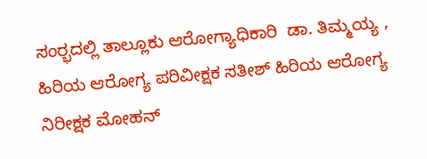ಸಂರ‍್ಭದಲ್ಲಿ ತಾಲ್ಲೂಕು ಆರೋಗ್ಯಾಧಿಕಾರಿ  ಡಾ. ತಿಮ್ಮಯ್ಯ , ಹಿರಿಯ ಆರೋಗ್ಯ ಪರಿವೀಕ್ಷಕ ಸತೀಶ್ ಹಿರಿಯ ಆರೋಗ್ಯ ನಿರೀಕ್ಷಕ ಮೋಹನ್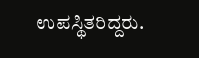ಉಪಸ್ಥಿತರಿದ್ದರು.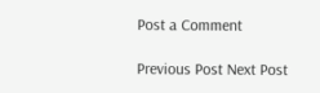Post a Comment

Previous Post Next Post